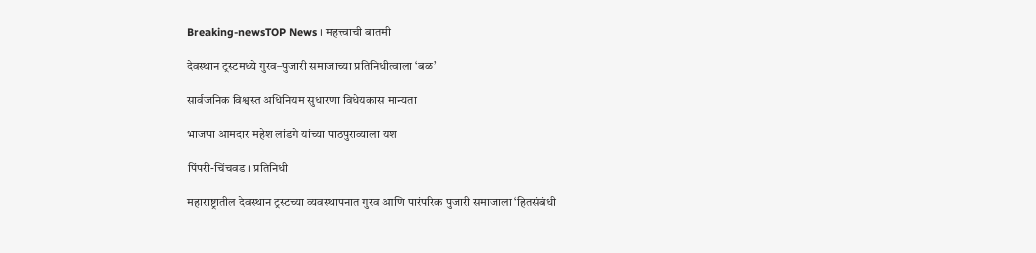Breaking-newsTOP News । महत्त्वाची बातमी

देवस्थान ट्रस्टमध्ये गुरव–पुजारी समाजाच्या प्रतिनिधीत्वाला ‘बळ’

सार्वजनिक विश्वस्त अधिनियम सुधारणा विधेयकास मान्यता

भाजपा आमदार महेश लांडगे यांच्या पाठपुराव्याला यश

पिंपरी-चिंचवड । प्रतिनिधी

महाराष्ट्रातील देवस्थान ट्रस्टच्या व्यवस्थापनात गुरव आणि पारंपरिक पुजारी समाजाला ‘हितसंबंधी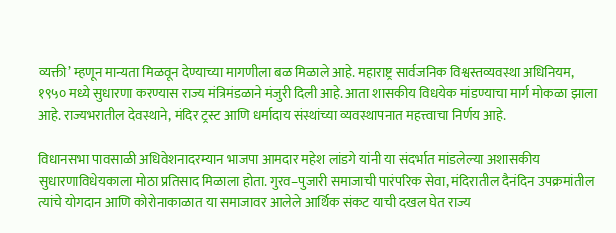व्यक्ती’ म्हणून मान्यता मिळवून देण्याच्या मागणीला बळ मिळाले आहे. महाराष्ट्र सार्वजनिक विश्वस्तव्यवस्था अधिनियम, १९५० मध्ये सुधारणा करण्यास राज्य मंत्रिमंडळाने मंजुरी दिली आहे. आता शासकीय विधयेक मांडण्याचा मार्ग मोकळा झाला आहे. राज्यभरातील देवस्थाने, मंदिर ट्रस्ट आणि धर्मादाय संस्थांच्या व्यवस्थापनात महत्त्वाचा निर्णय आहे.

विधानसभा पावसाळी अधिवेशनादरम्यान भाजपा आमदार महेश लांडगे यांनी या संदर्भात मांडलेल्या अशासकीय सुधारणाविधेयकाला मोठा प्रतिसाद मिळाला होता. गुरव–पुजारी समाजाची पारंपरिक सेवा, मंदिरातील दैनंदिन उपक्रमांतील त्यांचे योगदान आणि कोरोनाकाळात या समाजावर आलेले आर्थिक संकट याची दखल घेत राज्य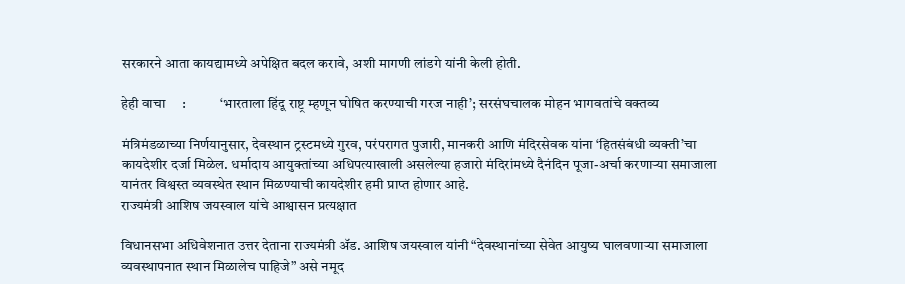सरकारने आता कायद्यामध्ये अपेक्षित बदल करावे, अशी मागणी लांडगे यांनी केली होती.

हेही वाचा     :            ‘भारताला हिंदू राष्ट्र म्हणून घोषित करण्याची गरज नाही’; सरसंघचालक मोहन भागवतांचे वक्तव्य

मंत्रिमंडळाच्या निर्णयानुसार, देवस्थान ट्रस्टमध्ये गुरव, परंपरागत पुजारी, मानकरी आणि मंदिरसेवक यांना ‘हितसंबंधी व्यक्ती’चा कायदेशीर दर्जा मिळेल. धर्मादाय आयुक्तांच्या अधिपत्याखाली असलेल्या हजारो मंदिरांमध्ये दैनंदिन पूजा-अर्चा करणाऱ्या समाजाला यानंतर विश्वस्त व्यवस्थेत स्थान मिळण्याची कायदेशीर हमी प्राप्त होणार आहे.
राज्यमंत्री आशिष जयस्वाल यांचे आश्वासन प्रत्यक्षात

विधानसभा अधिवेशनात उत्तर देताना राज्यमंत्री ॲड. आशिष जयस्वाल यांनी “देवस्थानांच्या सेवेत आयुष्य घालवणाऱ्या समाजाला व्यवस्थापनात स्थान मिळालेच पाहिजे” असे नमूद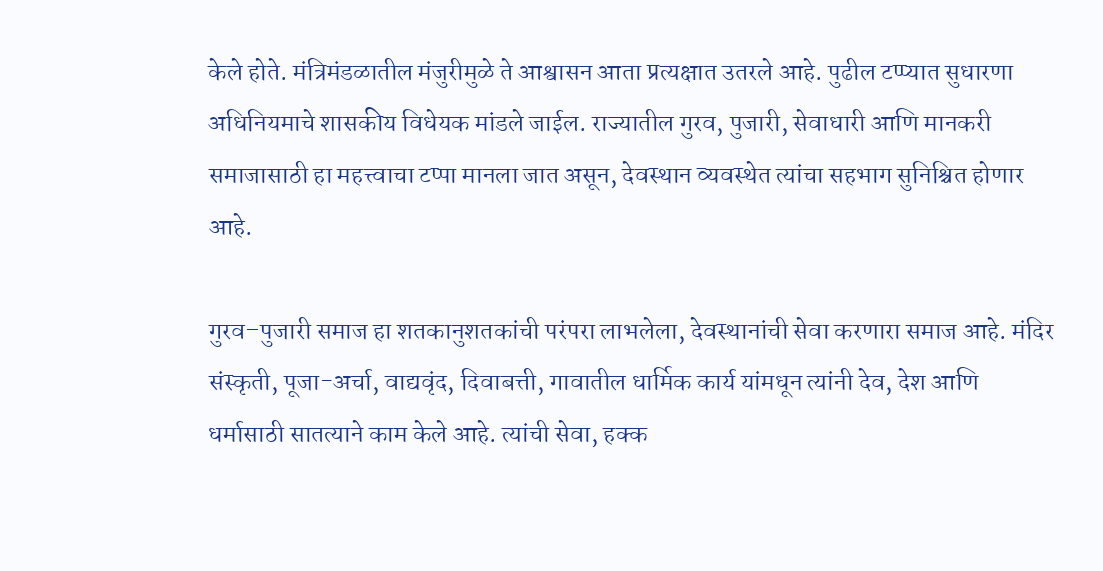केले होते. मंत्रिमंडळातील मंजुरीमुळे ते आश्वासन आता प्रत्यक्षात उतरले आहे. पुढील टप्प्यात सुधारणा अधिनियमाचे शासकीय विधेयक मांडले जाईल. राज्यातील गुरव, पुजारी, सेवाधारी आणि मानकरी समाजासाठी हा महत्त्वाचा टप्पा मानला जात असून, देवस्थान व्यवस्थेत त्यांचा सहभाग सुनिश्चित होणार आहे.

गुरव–पुजारी समाज हा शतकानुशतकांची परंपरा लाभलेला, देवस्थानांची सेवा करणारा समाज आहे. मंदिर संस्कृती, पूजा-अर्चा, वाद्यवृंद, दिवाबत्ती, गावातील धार्मिक कार्य यांमधून त्यांनी देव, देश आणि धर्मासाठी सातत्याने काम केले आहे. त्यांची सेवा, हक्क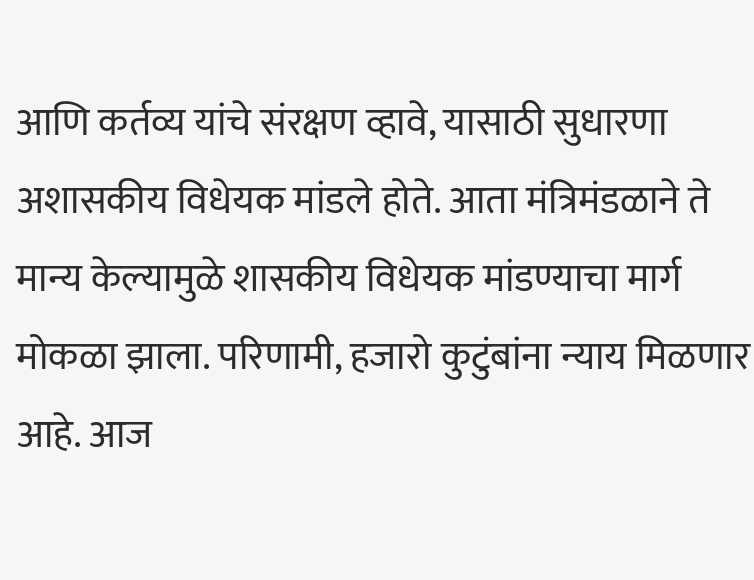आणि कर्तव्य यांचे संरक्षण व्हावे, यासाठी सुधारणा अशासकीय विधेयक मांडले होते. आता मंत्रिमंडळाने ते मान्य केल्यामुळे शासकीय विधेयक मांडण्याचा मार्ग मोकळा झाला. परिणामी, हजारो कुटुंबांना न्याय मिळणार आहे. आज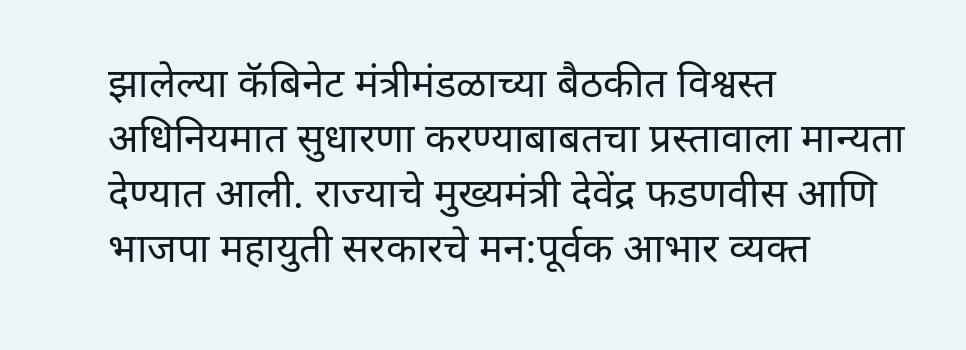झालेल्या कॅबिनेट मंत्रीमंडळाच्या बैठकीत विश्वस्त अधिनियमात सुधारणा करण्याबाबतचा प्रस्तावाला मान्यता देण्यात आली. राज्याचे मुख्यमंत्री देवेंद्र फडणवीस आणि भाजपा महायुती सरकारचे मन:पूर्वक आभार व्यक्त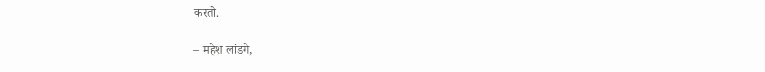करतो.

– महेश लांडगे,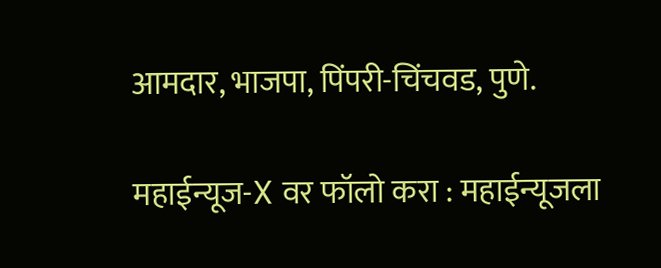आमदार, भाजपा, पिंपरी-चिंचवड, पुणे.

महाईन्यूज-X वर फॉलो करा : महाईन्यूजला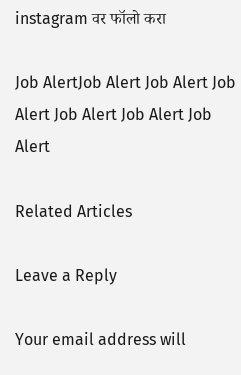instagram वर फॉलो करा

Job AlertJob Alert Job Alert Job Alert Job Alert Job Alert Job Alert

Related Articles

Leave a Reply

Your email address will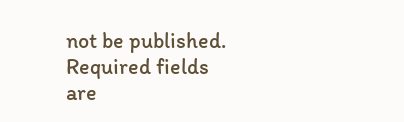not be published. Required fields are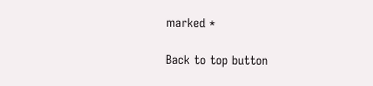marked *

Back to top button